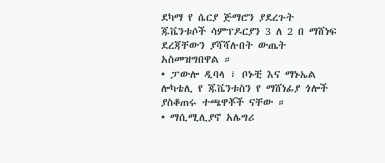ደካማ የ ሴርያ ጅማሮን ያደረጉት ጁቬንቱሶች ሳምፕዶርያን 3 ለ 2 በ ማሸነፍ ደረጃቸውን ያሻሻሉበት ውጤት አስመዝግበዋል ።
• ፓውሎ ዲባላ ፣ ቦኑቺ እና ማኑኤል ሎካቴሊ የ ጁቬንቱስን የ ማሸነፊያ ጎሎች ያስቆጠሩ ተጫዋቾች ናቸው ።
• ማሲሚሊያኖ አሌግሪ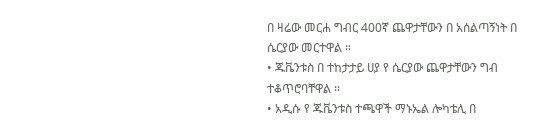በ ዛሬው መርሐ ግብር 400ኛ ጨዋታቸውን በ አሰልጣኝነት በ ሴርያው መርተዋል ።
• ጁቬንቱስ በ ተከታታይ ሀያ የ ሴርያው ጨዋታቸውን ግብ ተቆጥሮባቸዋል ።
• አዲሱ የ ጁቬንቱስ ተጫዋች ማኑኤል ሎካቴሊ በ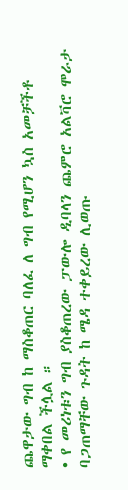ጨዋታው ግብ ከ ማስቆጠር ባለፈ ለ ግብ የሚሆን ኳስ አመቻችቶ ማቀበል ችሏል ።
• የ መሪነቱን ግብ ያስቆጠረው ፓውሎ ዲባላን ጨምሮ አልቫሮ ሞራታ ባጋጠማቸው ጉዳት ከ ሜዳ ተቀይረው ሊወጡ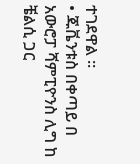ተገደዋል ።
• ጁቬንቱስ በቀጣይ በ አውሮፓ ሻምፒዮንስ ሊግ ከ ቼልሲ ጋር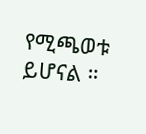የሚጫወቱ ይሆናል ።